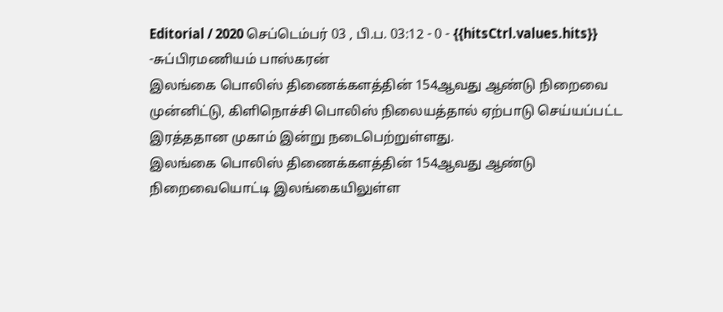Editorial / 2020 செப்டெம்பர் 03 , பி.ப. 03:12 - 0 - {{hitsCtrl.values.hits}}
-சுப்பிரமணியம் பாஸ்கரன்
இலங்கை பொலிஸ் திணைக்களத்தின் 154ஆவது ஆண்டு நிறைவை முன்னிட்டு, கிளிநொச்சி பொலிஸ் நிலையத்தால் ஏற்பாடு செய்யப்பட்ட இரத்ததான முகாம் இன்று நடைபெற்றுள்ளது.
இலங்கை பொலிஸ் திணைக்களத்தின் 154ஆவது ஆண்டு நிறைவையொட்டி இலங்கையிலுள்ள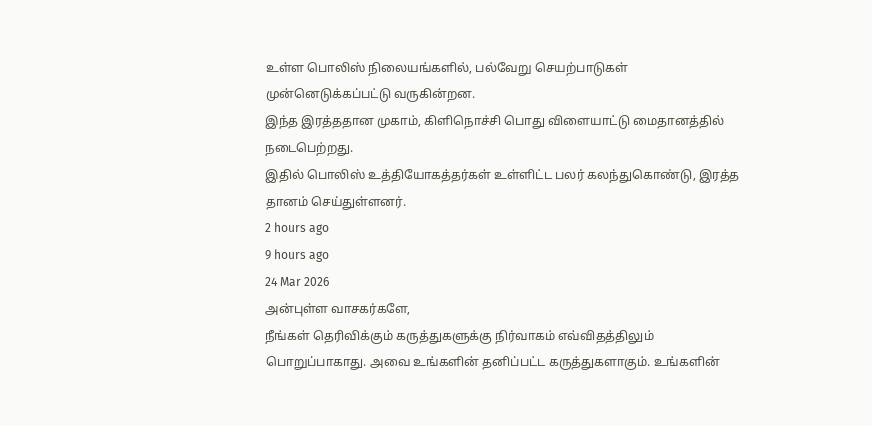உள்ள பொலிஸ் நிலையங்களில், பல்வேறு செயற்பாடுகள் முன்னெடுக்கப்பட்டு வருகின்றன.
இந்த இரத்ததான முகாம், கிளிநொச்சி பொது விளையாட்டு மைதானத்தில் நடைபெற்றது.
இதில் பொலிஸ் உத்தியோகத்தர்கள் உள்ளிட்ட பலர் கலந்துகொண்டு, இரத்த தானம் செய்துள்ளனர்.
2 hours ago
9 hours ago
24 Mar 2026
அன்புள்ள வாசகர்களே,
நீங்கள் தெரிவிக்கும் கருத்துகளுக்கு நிர்வாகம் எவ்விதத்திலும் பொறுப்பாகாது. அவை உங்களின் தனிப்பட்ட கருத்துகளாகும். உங்களின்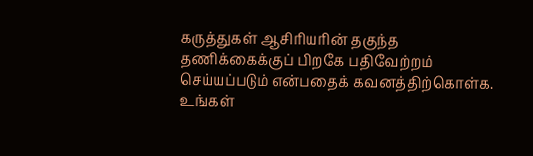கருத்துகள் ஆசிரியரின் தகுந்த தணிக்கைக்குப் பிறகே பதிவேற்றம் செய்யப்படும் என்பதைக் கவனத்திற்கொள்க. உங்கள்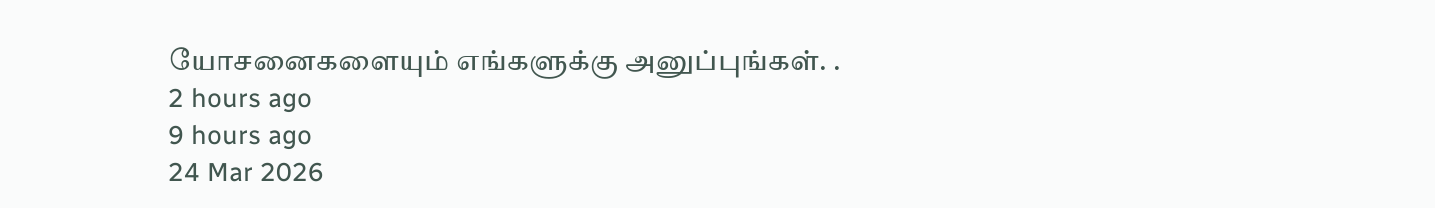யோசனைகளையும் எங்களுக்கு அனுப்புங்கள். .
2 hours ago
9 hours ago
24 Mar 2026